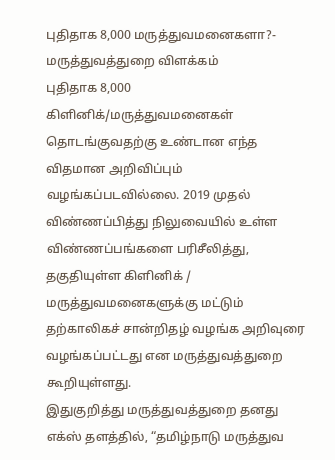புதிதாக 8,000 மருத்துவமனைகளா?- மருத்துவத்துறை விளக்கம்
புதிதாக 8,000 கிளினிக்/மருத்துவமனைகள் தொடங்குவதற்கு உண்டான எந்த விதமான அறிவிப்பும் வழங்கப்படவில்லை. 2019 முதல் விண்ணப்பித்து நிலுவையில் உள்ள விண்ணப்பங்களை பரிசீலித்து, தகுதியுள்ள கிளினிக் / மருத்துவமனைகளுக்கு மட்டும் தற்காலிகச் சான்றிதழ் வழங்க அறிவுரை வழங்கப்பட்டது என மருத்துவத்துறை கூறியுள்ளது.
இதுகுறித்து மருத்துவத்துறை தனது எக்ஸ் தளத்தில், “தமிழ்நாடு மருத்துவ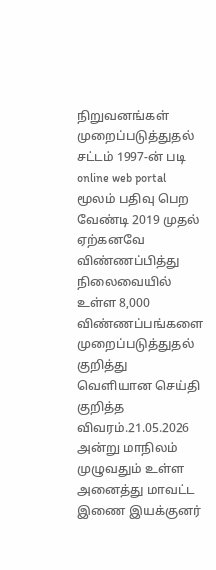நிறுவனங்கள் முறைப்படுத்துதல் சட்டம் 1997-ன் படி online web portal மூலம் பதிவு பெற வேண்டி 2019 முதல் ஏற்கனவே விண்ணப்பித்து நிலைவையில் உள்ள 8,000 விண்ணப்பங்களை முறைப்படுத்துதல் குறித்து வெளியான செய்தி குறித்த விவரம்.21.05.2026 அன்று மாநிலம் முழுவதும் உள்ள அனைத்து மாவட்ட இணை இயக்குனர்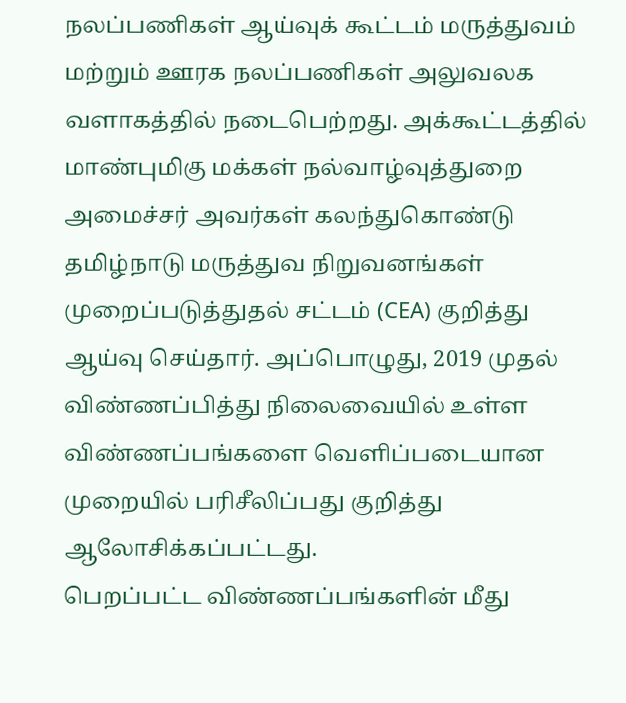நலப்பணிகள் ஆய்வுக் கூட்டம் மருத்துவம் மற்றும் ஊரக நலப்பணிகள் அலுவலக வளாகத்தில் நடைபெற்றது. அக்கூட்டத்தில் மாண்புமிகு மக்கள் நல்வாழ்வுத்துறை அமைச்சர் அவர்கள் கலந்துகொண்டு தமிழ்நாடு மருத்துவ நிறுவனங்கள் முறைப்படுத்துதல் சட்டம் (CEA) குறித்து ஆய்வு செய்தார். அப்பொழுது, 2019 முதல் விண்ணப்பித்து நிலைவையில் உள்ள விண்ணப்பங்களை வெளிப்படையான முறையில் பரிசீலிப்பது குறித்து ஆலோசிக்கப்பட்டது.
பெறப்பட்ட விண்ணப்பங்களின் மீது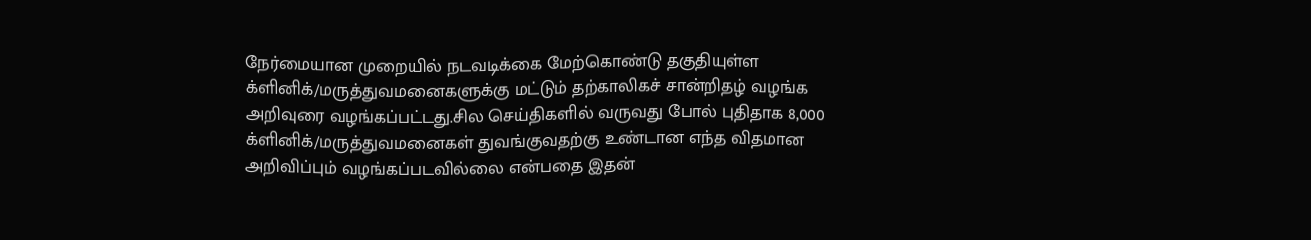நேர்மையான முறையில் நடவடிக்கை மேற்கொண்டு தகுதியுள்ள க்ளினிக்/மருத்துவமனைகளுக்கு மட்டும் தற்காலிகச் சான்றிதழ் வழங்க அறிவுரை வழங்கப்பட்டது.சில செய்திகளில் வருவது போல் புதிதாக 8,000 க்ளினிக்/மருத்துவமனைகள் துவங்குவதற்கு உண்டான எந்த விதமான அறிவிப்பும் வழங்கப்படவில்லை என்பதை இதன்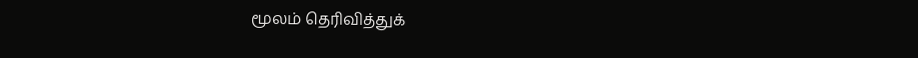மூலம் தெரிவித்துக்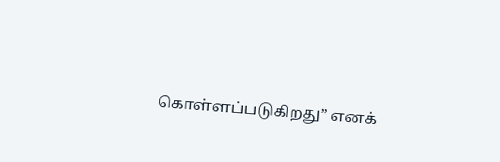கொள்ளப்படுகிறது” எனக்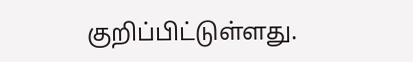குறிப்பிட்டுள்ளது.